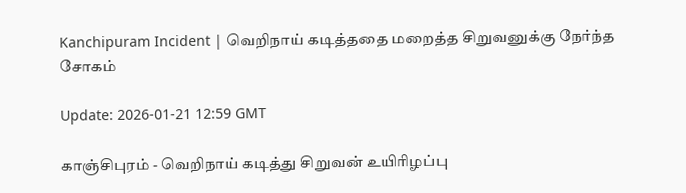Kanchipuram Incident | வெறிநாய் கடித்ததை மறைத்த சிறுவனுக்கு நேர்ந்த சோகம்

Update: 2026-01-21 12:59 GMT

காஞ்சிபுரம் - வெறிநாய் கடித்து சிறுவன் உயிரிழப்பு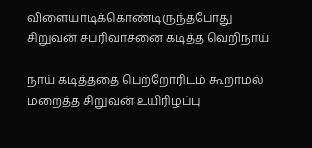விளையாடிக்கொண்டிருந்தபோது சிறுவன் சபரிவாசனை கடித்த வெறிநாய்

நாய் கடித்ததை பெற்றோரிடம் கூறாமல் மறைத்த சிறுவன் உயிரிழப்பு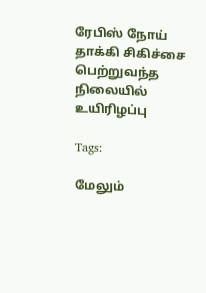ரேபிஸ் நோய் தாக்கி சிகிச்சை பெற்றுவந்த நிலையில் உயிரிழப்பு

Tags:

மேலும்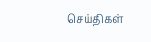செய்திகள்